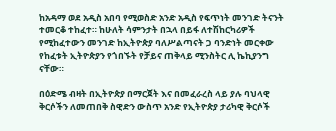ከአዳማ ወደ አዲስ አበባ የሚወስድ አንድ አዲስ የፍጥነት መንገድ ትናንት ተመርቆ ተከፈተ። ከሁለት ሳምንታት በኋላ በይፋ ለተሽከርካሪዎች የሚከፈተውን መንገድ ከኢትዮጵያ ባለሥልጣናት ጋ ባንድነት መርቀው የከፈቱት ኢትዮጵያን የጎበኙት የቻይና ጠቅላይ ሚንስትር ሊ ኬኪያንግ ናቸው።

በዕድሜ ብዛት በኢትዮጵያ በማርጀት እና በመፈራረስ ላይ ያሉ ባህላዊ ቅርሶችን ለመጠበቅ ስዊድን ውስጥ አንድ የኢትዮጵያ ታሪካዊ ቅርሶች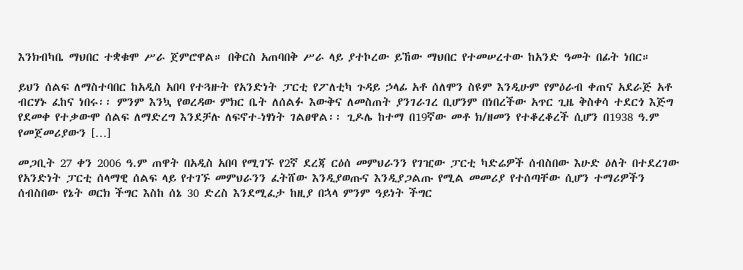እንክብካቤ ማህበር ተቋቁሞ ሥራ ጀምሮዋል። በቅርስ አጠባበቅ ሥራ ላይ ያተኮረው ይኸው ማህበር የተመሠረተው ከአንድ ዓመት በፊት ነበር።

ይህን ሰልፍ ለማስተባበር ከአዲስ አበባ የተጓዙት የአንድነት ፓርቲ የፖለቲካ ጉዳይ ኃላፊ አቶ ሰለሞን ስዩም እንዲሁም የምዕራብ ቀጠና አደራጅ አቶ ብርሃኑ ፈከና ነበሩ፡፡ ምንም እንኳ የወረዳው ምክር ቤት ለሰልፉ እውቅና ለመስጠት ያንገራገረ ቢሆንም በነበረችው አጥር ጊዜ ቅስቀሳ ተደርጎ እጅግ የደመቀ የተቃውሞ ሰልፍ ለማድረግ እንደቻሉ ለፍኖተ-ነፃነት ገልፀዋል፡፡ ጊዶሌ ከተማ በ19ኛው መቶ ክ/ዘመን የተቆረቆረች ሲሆን በ1938 ዓ.ም የመጀመሪያውን […]

መጋቢት 27 ቀን 2006 ዓ.ም ጠዋት በአዲስ አበባ የሚገኙ የ2ኛ ደረጃ ርዕሰ መምህራንን የገዢው ፓርቲ ካድሬዎች ሰብስበው እሁድ ዕለት በተደረገው የአንድነት ፓርቲ ሰላማዊ ሰልፍ ላይ የተገኙ መምህራንን ፈትሸው እንዲያወጡና እንዲያጋልጡ የሚል መመሪያ የተሰጣቸው ሲሆን ተማሪዎችን ሰብስበው የኔት ወርክ ችግር እስከ ሰኔ 30 ድረስ እንደሚፈታ ከዚያ በኋላ ምንም ዓይነት ችግር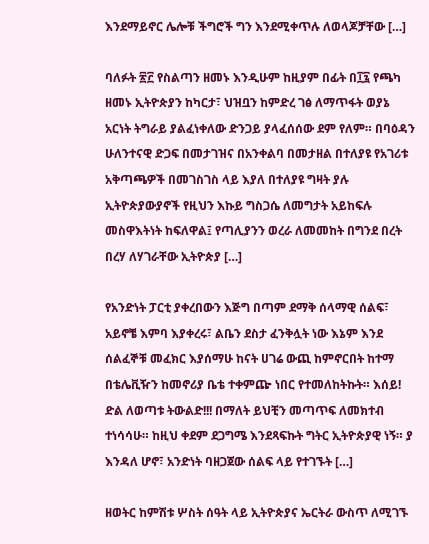እንደማይኖር ሌሎቹ ችግሮች ግን እንደሚቀጥሉ ለወላጆቻቸው […]

ባለፉት ፳፫ የስልጣን ዘመኑ እንዲሁም ከዚያም በፊት በ፲፯ የጫካ ዘመኑ ኢትዮጵያን ከካርታ፣ ህዝቧን ከምድረ ገፅ ለማጥፋት ወያኔ አርነት ትግራይ ያልፈነቀለው ድንጋይ ያላፈሰሰው ደም የለም። በባዕዳን ሁለንተናዊ ድጋፍ በመታገዝና በአንቀልባ በመታዘል በተለያዩ የአገሪቱ አቅጣጫዎች በመገስገስ ላይ እያለ በተለያዩ ግዛት ያሉ ኢትዮጵያውያኖች የዚህን እኩይ ግስጋሴ ለመግታት አይከፍሉ መስዋእትነት ከፍለዋል፤ የጣሊያንን ወረራ ለመመከት በግንደ በረት በረሃ ለሃገራቸው ኢትዮጵያ […]

የአንድነት ፓርቲ ያቀረበውን እጅግ በጣም ደማቅ ሰላማዊ ሰልፍ፣ አይኖቼ እምባ እያቀረሩ፣ ልቤን ደስታ ፈንቅሏት ነው እኔም እንደ ሰልፈኞቹ መፈክር እያሰማሁ ከናት ሀገሬ ውጪ ከምኖርበት ከተማ በቴሌቪዥን ከመኖሪያ ቤቴ ተቀምጬ ነበር የተመለከትኩት። እሰይ! ድል ለወጣቱ ትውልድ!!! በማለት ይህቺን መጣጥፍ ለመክተብ ተነሳሳሁ። ከዚህ ቀደም ደጋግሜ እንደጻፍኩት ግትር ኢትዮጵያዊ ነኝ። ያ እንዳለ ሆኖ፣ አንድነት ባዘጋጀው ሰልፍ ላይ የተገኙት […]

ዘወትር ከምሽቱ ሦስት ሰዓት ላይ ኢትዮጵያና ኤርትራ ውስጥ ለሚገኙ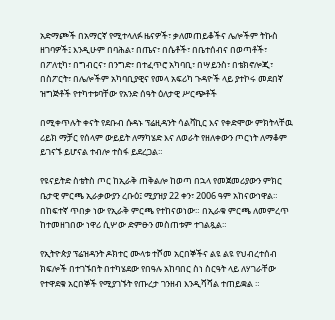አድማጮች በአማርኛ የሚተላለፉ ዜናዎች፣ ቃለመጠይቆችና ሌሎችም ትኩስ ዘገባዎች፤ እንዲሁም በባሕል፣ በጤና፣ በሴቶች፣ በቤተሰብና በወጣቶች፣ በፖለቲካ፣ በግብርና፣ በንግድ፣ በተፈጥሮ አካባቢ፣ በሣይንስ፣ በቴክኖሎጂ፣ በስፖርት፣ በሌሎችም አካባቢያዊና የመላ አፍሪካ ጉዳዮች ላይ ያተኮሩ መደበኛ ዝግጅቶች የተካተቱባቸው የአንድ ሰዓት ዕለታዊ ሥርጭቶች

በሚቀጥሉት ቀናት የደቡብ ሱዳኑ ፕሬዚዳንት ሳልቫኪር እና የቀድሞው ምክትላቸዉ ሪይክ ማቻር የሰላም ውይይት ለማካሄድ እና ለወራት የዘለቀውን ጦርነት ለማቆም ይገናኙ ይሆናል ተብሎ ተስፋ ይደረጋል።

የዩናይትድ ስቴትስ ጦር ከኢራቅ ጠቅልሎ ከወጣ በኋላ የመጀመሪያውን ምክር ቤታዊ ምርጫ ኢራቃውያን ረቡዕ፤ ሚያዝያ 22 ቀን፣ 2006 ዓም አከናውነዋል። በከፍተኛ ጥበቃ ነው የኢራቅ ምርጫ የተከናወነው። በኢራቁ ምርጫ ለመምረጥ ከተመዘገበው ነዋሪ ሲሦው ድምፁን መስጠቱም ተገልጿል።

የኢትዮጵያ ፕሬዝዳንት ዶክተር ሙላቱ ተሾመ አርበኞችና ልዩ ልዩ የህብረተሰብ ክፍሎች በተገኙበት በተካሄደው የበዓሉ አከባበር ስነ ስርዓት ላይ ለሃገራቸው የተዋደቁ አርበኞች የሚያገኙት የጡረታ ገንዘብ እንዲሻሻል ተጠይቋል ።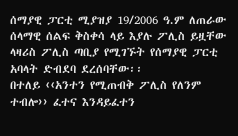ሰማያዊ ፓርቲ ሚያዝያ 19/2006 ዓ.ም ለጠራው ሰላማዊ ሰልፍ ቅስቀሳ ላይ እያሉ ፖሊስ ይዟቸው ላዛሪስ ፖሊስ ጣቢያ የሚገኙት የሰማያዊ ፓርቲ አባላት ድብደባ ደረሰባቸው፡፡
በተለይ ‹‹አንተን የሚጠብቅ ፖሊስ የለንም ተብሎ›› ፈተና እንዳይፈተን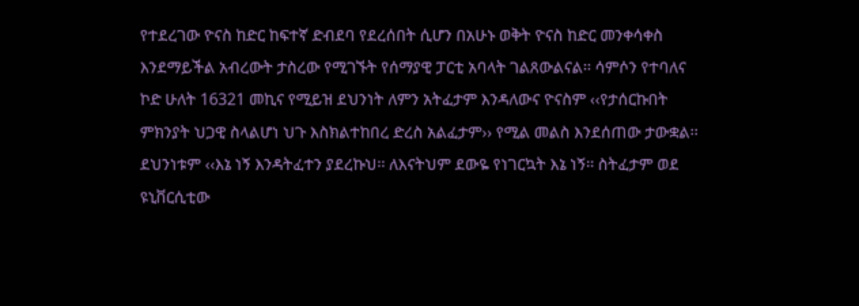የተደረገው ዮናስ ከድር ከፍተኛ ድብደባ የደረሰበት ሲሆን በአሁኑ ወቅት ዮናስ ከድር መንቀሳቀስ እንደማይችል አብረውት ታስረው የሚገኙት የሰማያዊ ፓርቲ አባላት ገልጸውልናል፡፡ ሳምሶን የተባለና ኮድ ሁለት 16321 መኪና የሚይዝ ደህንነት ለምን አትፈታም እንዳለውና ዮናስም ‹‹የታሰርኩበት ምክንያት ህጋዊ ስላልሆነ ህጉ እስክልተከበረ ድረስ አልፈታም›› የሚል መልስ እንደሰጠው ታውቋል፡፡ ደህንነቱም ‹‹እኔ ነኝ እንዳትፈተን ያደረኩህ፡፡ ለእናትህም ደውዬ የነገርኳት እኔ ነኝ፡፡ ስትፈታም ወደ ዩኒቨርሲቲው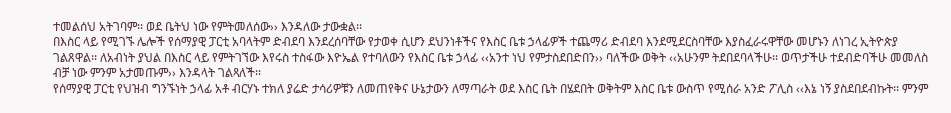ተመልሰህ አትገባም፡፡ ወደ ቤትህ ነው የምትመለሰው›› እንዳለው ታውቋል፡፡
በእስር ላይ የሚገኙ ሌሎች የሰማያዊ ፓርቲ አባላትም ድብደባ እንደረሰባቸው የታወቀ ሲሆን ደህንነቶችና የእስር ቤቱ ኃላፊዎች ተጨማሪ ድብደባ እንደሚደርስባቸው እያስፈራሩዋቸው መሆኑን ለነገረ ኢትዮጵያ ገልጸዋል፡፡ ለአብነት ያህል በእስር ላይ የምትገኘው እየሩስ ተስፋው እዮኤል የተባለውን የእስር ቤቱ ኃላፊ ‹‹አንተ ነህ የምታስደበድበን›› ባለችው ወቅት ‹‹አሁንም ትደበደባላችሁ፡፡ ወጥታችሁ ተደብድባችሁ መመለስ ብቻ ነው ምንም አታመጡም›› እንዳላት ገልጻለች፡፡
የሰማያዊ ፓርቲ የህዝብ ግንኙነት ኃላፊ አቶ ብርሃኑ ተክለ ያሬድ ታሳሪዎቹን ለመጠየቅና ሁኔታውን ለማጣራት ወደ እስር ቤት በሄደበት ወቅትም እስር ቤቱ ውስጥ የሚሰራ አንድ ፖሊስ ‹‹እኔ ነኝ ያስደበደብኩት፡፡ ምንም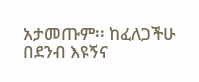አታመጡም፡፡ ከፈለጋችሁ በደንብ እዩኝና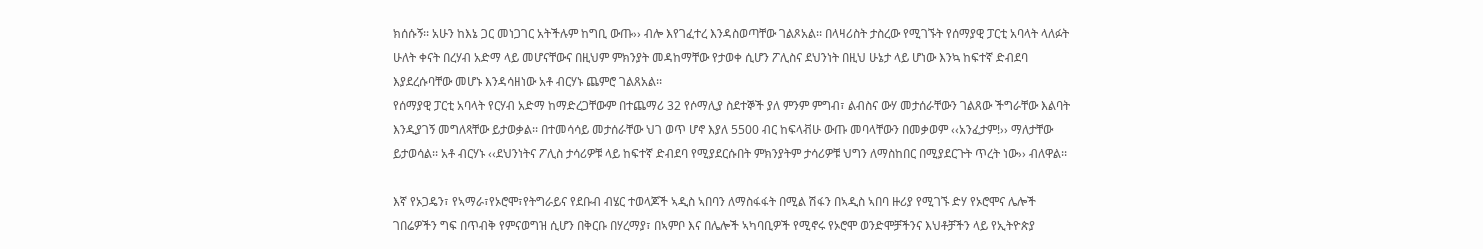ክሰሱኝ፡፡ አሁን ከእኔ ጋር መነጋገር አትችሉም ከግቢ ውጡ›› ብሎ እየገፈተረ እንዳስወጣቸው ገልጾአል፡፡ በላዛሪስት ታስረው የሚገኙት የሰማያዊ ፓርቲ አባላት ላለፉት ሁለት ቀናት በረሃብ አድማ ላይ መሆናቸውና በዚህም ምክንያት መዳከማቸው የታወቀ ሲሆን ፖሊስና ደህንነት በዚህ ሁኔታ ላይ ሆነው እንኳ ከፍተኛ ድብደባ እያደረሱባቸው መሆኑ እንዳሳዘነው አቶ ብርሃኑ ጨምሮ ገልጸአል፡፡
የሰማያዊ ፓርቲ አባላት የርሃብ አድማ ከማድረጋቸውም በተጨማሪ 32 የሶማሊያ ስደተኞች ያለ ምንም ምግብ፣ ልብስና ውሃ መታሰራቸውን ገልጸው ችግራቸው እልባት እንዲያገኝ መግለጻቸው ይታወቃል፡፡ በተመሳሳይ መታሰራቸው ህገ ወጥ ሆኖ እያለ 5500 ብር ከፍላቭሁ ውጡ መባላቸውን በመቃወም ‹‹አንፈታም!›› ማለታቸው ይታወሳል፡፡ አቶ ብርሃኑ ‹‹ደህንነትና ፖሊስ ታሳሪዎቹ ላይ ከፍተኛ ድብደባ የሚያደርሱበት ምክንያትም ታሳሪዎቹ ህግን ለማስከበር በሚያደርጉት ጥረት ነው›› ብለዋል፡፡

እኛ የኦጋዴን፣ የኣማራ፣የኦሮሞ፣የትግራይና የደቡብ ብሄር ተወላጆች ኣዲስ ኣበባን ለማስፋፋት በሚል ሽፋን በኣዲስ ኣበባ ዙሪያ የሚገኙ ድሃ የኦሮሞና ሌሎች ገበሬዎችን ግፍ በጥብቅ የምናወግዝ ሲሆን በቅርቡ በሃረማያ፣ በኣምቦ እና በሌሎች ኣካባቢዎች የሚኖሩ የኦሮሞ ወንድሞቻችንና እህቶቻችን ላይ የኢትዮጵያ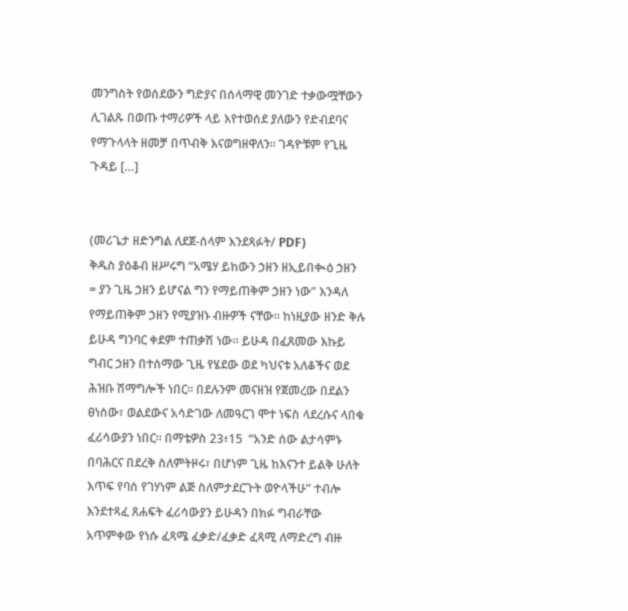መንግስት የወሰደውን ግድያና በሰላማዊ መንገድ ተቃውሟቸውን ሊገልጹ በወጡ ተማሪዎች ላይ እየተወሰደ ያለውን የድብደባና የማጉላላት ዘመቻ በጥብቅ እናወግዘዋለን። ገዳዮቹም የጊዜ ጉዳይ […]


(መሪጌታ ዘድንግል ለደጀ-ሰላም እንደጻፉት/ PDF)
ቅዱስ ያዕቆብ ዘሥሩግ “አሜሃ ይከውን ኃዘን ዘኢይበቊዕ ኃዘን = ያን ጊዜ ኃዘን ይሆናል ግን የማይጠቅም ኃዘን ነው” እንዳለ የማይጠቅም ኃዘን የሚያዝኑ ብዙዎች ናቸው። ከነዚያው ዘንድ ቅሉ ይሁዳ ግንባር ቀደም ተጠቃሽ ነው። ይሁዳ በፈጸመው እኩይ ግብር ኃዘን በተሰማው ጊዜ የሄደው ወደ ካህናቱ አለቆችና ወደ ሕዝቡ ሽማግሎች ነበር። በደሉንም መናዘዝ የጀመረው በደልን ፀነሰው፣ ወልደውና አሳድገው ለመዓርገ ሞተ ነፍስ ላደረሱና ላበቁ ፈሪሳውያን ነበር። በማቴዎስ 23፥15  “አንድ ሰው ልታሳምኑ በባሕርና በደረቅ ስለምትዞሩ፣ በሆነም ጊዜ ከእናንተ ይልቅ ሁለት እጥፍ የባሰ የገሃነም ልጅ ስለምታደርጉት ወዮላችሁ” ተብሎ እንደተጻፈ ጸሐፍት ፈሪሳውያን ይሁዳን በክፉ ግብራቸው አጥምቀው የነሱ ፈጻሜ ፈቃድ/ፈቃድ ፈጻሚ ለማድረግ ብዙ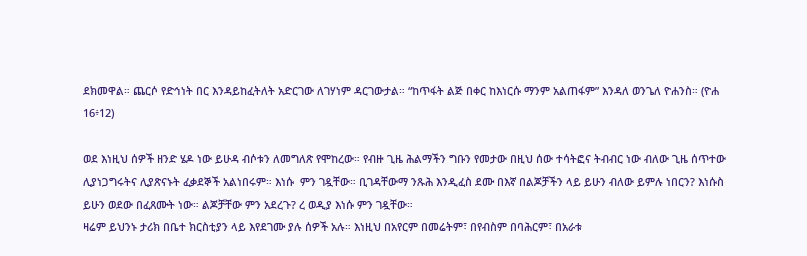ደክመዋል። ጨርሶ የድኅነት በር እንዳይከፈትለት አድርገው ለገሃነም ዳርገውታል። “ከጥፋት ልጅ በቀር ከእነርሱ ማንም አልጠፋም” እንዳለ ወንጌለ ዮሐንስ። (ዮሐ 16፥12)

ወደ እነዚህ ሰዎች ዘንድ ሄዶ ነው ይሁዳ ብሶቱን ለመግለጽ የሞከረው። የብዙ ጊዜ ሕልማችን ግቡን የመታው በዚህ ሰው ተሳትፎና ትብብር ነው ብለው ጊዜ ሰጥተው ሊያነጋግሩትና ሊያጽናኑት ፈቃደኞች አልነበሩም። እነሱ  ምን ገዷቸው። ቢገዳቸውማ ንጹሕ እንዲፈስ ደሙ በእኛ በልጆቻችን ላይ ይሁን ብለው ይምሉ ነበርን? እነሱስ ይሁን ወደው በፈጸሙት ነው። ልጆቻቸው ምን አደረጉ? ረ ወዲያ እነሱ ምን ገዷቸው።
ዛሬም ይህንኑ ታሪክ በቤተ ክርስቲያን ላይ እየደገሙ ያሉ ሰዎች አሉ። እነዚህ በአየርም በመሬትም፣ በየብስም በባሕርም፣ በአራቱ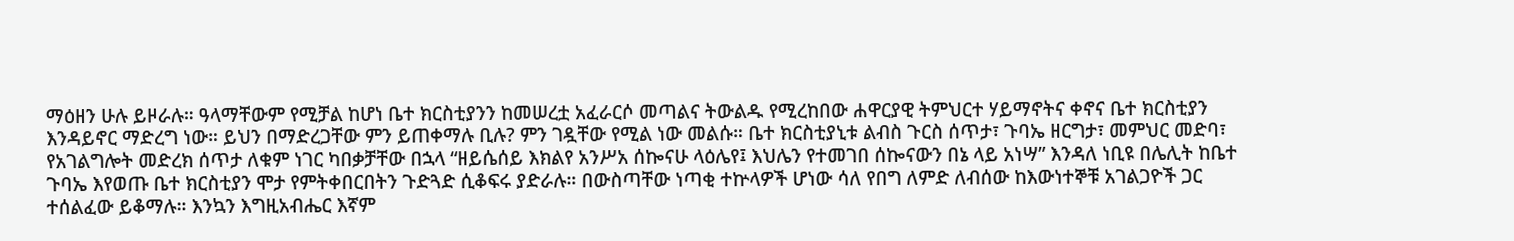ማዕዘን ሁሉ ይዞራሉ። ዓላማቸውም የሚቻል ከሆነ ቤተ ክርስቲያንን ከመሠረቷ አፈራርሶ መጣልና ትውልዱ የሚረከበው ሐዋርያዊ ትምህርተ ሃይማኖትና ቀኖና ቤተ ክርስቲያን እንዳይኖር ማድረግ ነው። ይህን በማድረጋቸው ምን ይጠቀማሉ ቢሉ? ምን ገዷቸው የሚል ነው መልሱ። ቤተ ክርስቲያኒቱ ልብስ ጉርስ ሰጥታ፣ ጉባኤ ዘርግታ፣ መምህር መድባ፣ የአገልግሎት መድረክ ሰጥታ ለቁም ነገር ካበቃቻቸው በኋላ “ዘይሴሰይ እክልየ አንሥአ ሰኰናሁ ላዕሌየ፤ እህሌን የተመገበ ሰኰናውን በኔ ላይ አነሣ” እንዳለ ነቢዩ በሌሊት ከቤተ ጉባኤ እየወጡ ቤተ ክርስቲያን ሞታ የምትቀበርበትን ጉድጓድ ሲቆፍሩ ያድራሉ። በውስጣቸው ነጣቂ ተኵላዎች ሆነው ሳለ የበግ ለምድ ለብሰው ከእውነተኞቹ አገልጋዮች ጋር ተሰልፈው ይቆማሉ። እንኳን እግዚአብሔር እኛም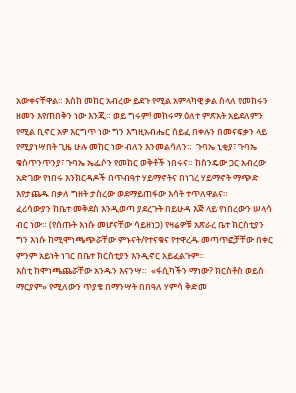አውቀናቸዋል። እስከ መከር አብረው ይደጉ የሚል አምላካዊ ቃል ስላለ የመከሩን ዘመን እየጠበቅን ነው እንጂ። ወይ ግሩም! መከሩማ ዕለተ ምጽአት አይደለምን የሚል ቢኖር አዎ እርግጥ ነው ግን እግዚአብሔር ሰይፈ በቀሉን በመናፍቃን ላይ የሚያነሣበት ጊዜ ሁሉ መከር ነው ብለን እንመልሳለን።  ጉባኤ ኒቂያ፣ ጉባኤ ቁስጥንጥንያ፣ ጉባኤ ኤፌሶን የመከር ወቅቶች ነበሩና። ከስንዴው ጋር አብረው አድገው የነበሩ እንክርዳዶች በጥብዓተ ሃይማኖትና በነገረ ሃይማኖት ማጭድ እየታጨዱ በቃለ ግዘት ታስረው ወደማይጠፋው እሳት ተጥለዋልና።
ፈሪሳውያን ከቤተ መቅደስ እንዲወጣ ያደረጉት በይሁዳ እጅ ላይ የነበረውን ሠላሳ ብር ነው። (የሰጡት እነሱ መሆናቸው ሳይዘነጋ) የዛሬዎቹ አጽራረ ቤተ ክርስቲያን ግን እነሱ ከሚሞነጫጭሯቸው ምኑናት/የተናቁና የተዋረዱ መጣጥፎቻቸው በቀር ምንም አይነት ነገር በቤተ ክርስቲያን እንዲኖር አይፈልጉም።
እስቲ ከሞነጫጨሯቸው አንዱን እናንሣ።  «ፋሲካችን ማነው? ክርስቶስ ወይስ ማርያም» የሚለውን ጥያቄ በማንሣት በበዓለ ሃምሳ ቅድመ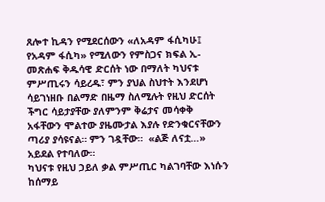ጸሎተ ኪዳን የሚደርሰውን «ለአዳም ፋሲካሁ፤ የአዳም ፋሲካ» የሚለውን የምስጋና ክፍል ኢ-መጽሐፍ ቅዱሳዊ ድርሰት ነው በማለት ካህናቱ ምሥጢሩን ሳይረዱ፣ ምን ያህል ስህተት እንደሆነ ሳይገነዘቡ በልማድ በዜማ ስለሚሉት የዚህ ድርሰት ችግር ሳይታያቸው ያለምንም ቅሬታና መሳቀቅ አፋቸውን ሞልተው ያዜሙታል እያሉ የድንቁርናቸውን ጣሪያ ያሳዩናል። ምን ገዷቸው።  «ልጅ ለናቷ…» አይደል የተባለው።
ካህናቱ የዚህ ኃይለ ቃል ምሥጢር ካልገባቸው እነሱን ከሰማይ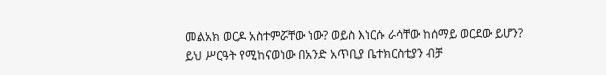መልአክ ወርዶ አስተምሯቸው ነው? ወይስ እነርሱ ራሳቸው ከሰማይ ወርደው ይሆን? ይህ ሥርዓት የሚከናወነው በአንድ አጥቢያ ቤተክርስቲያን ብቻ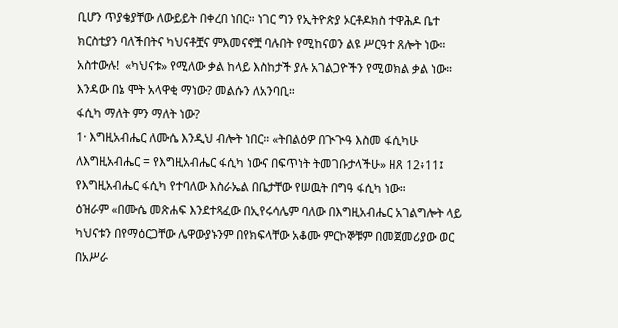ቢሆን ጥያቄያቸው ለውይይት በቀረበ ነበር። ነገር ግን የኢትዮጵያ ኦርቶዶክስ ተዋሕዶ ቤተ ክርስቲያን ባለችበትና ካህናቶቿና ምእመናኖቿ ባሉበት የሚከናወን ልዩ ሥርዓተ ጸሎት ነው።  አስተውሉ!  «ካህናቱ» የሚለው ቃል ከላይ እስከታች ያሉ አገልጋዮችን የሚወክል ቃል ነው። እንዳው በኔ ሞት አላዋቂ ማነው? መልሱን ለአንባቢ።
ፋሲካ ማለት ምን ማለት ነው?
1· እግዚአብሔር ለሙሴ እንዲህ ብሎት ነበር። «ትበልዕዎ በጒጒዓ እስመ ፋሲካሁ ለእግዚአብሔር = የእግዚአብሔር ፋሲካ ነውና በፍጥነት ትመገቡታላችሁ» ዘጸ 12፥11፤  የእግዚአብሔር ፋሲካ የተባለው እስራኤል በቤታቸው የሠዉት በግዓ ፋሲካ ነው።
ዕዝራም «በሙሴ መጽሐፍ እንደተጻፈው በኢየሩሳሌም ባለው በእግዚአብሔር አገልግሎት ላይ ካህናቱን በየማዕርጋቸው ሌዋውያኑንም በየክፍላቸው አቆሙ ምርኮኞቹም በመጀመሪያው ወር በአሥራ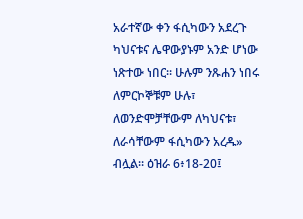አራተኛው ቀን ፋሲካውን አደረጉ ካህናቱና ሌዋውያኑም አንድ ሆነው ነጽተው ነበር። ሁሉም ንጹሐን ነበሩ ለምርኮኞቹም ሁሉ፣ ለወንድሞቻቸውም ለካህናቱ፣ ለራሳቸውም ፋሲካውን አረዱ» ብሏል። ዕዝራ 6፥18-20፤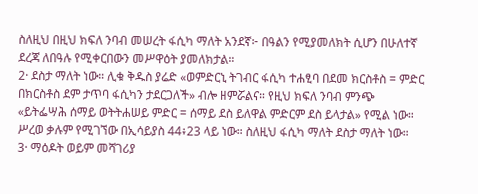ስለዚህ በዚህ ክፍለ ንባብ መሠረት ፋሲካ ማለት አንደኛ፦ በዓልን የሚያመለክት ሲሆን በሁለተኛ ደረጃ ለበዓሉ የሚቀርበውን መሥዋዕት ያመለክታል።
2· ደስታ ማለት ነው። ሊቁ ቅዱስ ያሬድ «ወምድርኒ ትገብር ፋሲካ ተሐፂባ በደመ ክርስቶስ = ምድር በክርስቶስ ደም ታጥባ ፋሲካን ታደርጋለች» ብሎ ዘምሯልና። የዚህ ክፍለ ንባብ ምንጭ «ይትፌሣሕ ሰማይ ወትትሐሠይ ምድር = ሰማይ ደስ ይለዋል ምድርም ደስ ይላታል» የሚል ነው። ሥረወ ቃሉም የሚገኘው በኢሳይያስ 44፥23 ላይ ነው። ስለዚህ ፋሲካ ማለት ደስታ ማለት ነው።
3· ማዕዶት ወይም መሻገሪያ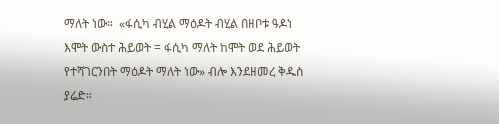ማለት ነው።  «ፋሲካ ብሂል ማዕዶት ብሂል በዘቦቱ ዓዶነ እሞት ውስተ ሕይወት = ፋሲካ ማለት ከሞት ወደ ሕይወት የተሻገርንበት ማዕዶት ማለት ነው» ብሎ እንደዘመረ ቅዱስ ያሬድ።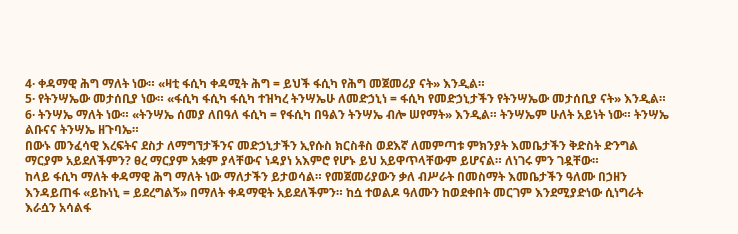4· ቀዳማዊ ሕግ ማለት ነው። «ዛቲ ፋሲካ ቀዳሚት ሕግ = ይህች ፋሲካ የሕግ መጀመሪያ ናት» እንዲል።
5· የትንሣኤው መታሰቢያ ነው። «ፋሲካ ፋሲካ ፋሲካ ተዝካረ ትንሣኤሁ ለመድኃኒነ = ፋሲካ የመድኃኒታችን የትንሣኤው መታሰቢያ ናት» እንዲል።
6· ትንሣኤ ማለት ነው። «ትንሣኤ ሰመያ ለበዓለ ፋሲካ = የፋሲካ በዓልን ትንሣኤ ብሎ ሠየማት» እንዲል። ትንሣኤም ሁለት አይነት ነው። ትንሣኤ ልቡናና ትንሣኤ ዘጉባኤ።
በውኑ መንፈሳዊ እረፍትና ደስታ ለማግኘታችንና መድኃኒታችን ኢየሱስ ክርስቶስ ወደእኛ ለመምጣቱ ምክንያት እመቤታችን ቅድስት ድንግል ማርያም አይደለችምን? ፀረ ማርያም አቋም ያላቸውና ነዳያነ አእምሮ የሆኑ ይህ አይዋጥላቸውም ይሆናል። ለነገሩ ምን ገዷቸው።
ከላይ ፋሲካ ማለት ቀዳማዊ ሕግ ማለት ነው ማለታችን ይታወሳል። የመጀመሪያውን ቃለ ብሥራት በመስማት እመቤታችን ዓለሙ በኃዘን እንዳይጠፋ «ይኩነኒ = ይደረግልኝ» በማለት ቀዳማዊት አይደለችምን። ከሷ ተወልዶ ዓለሙን ከወደቀበት መርገም እንደሚያድነው ሲነግራት እራሷን አሳልፋ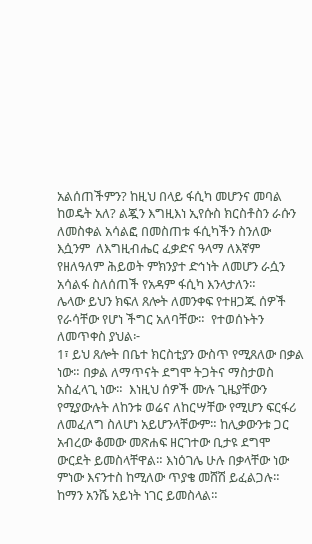አልሰጠችምን? ከዚህ በላይ ፋሲካ መሆንና መባል ከወዴት አለ? ልጇን እግዚእነ ኢየሱስ ክርስቶስን ራሱን ለመስቀል አሳልፎ በመስጠቱ ፋሲካችን ስንለው እሷንም  ለእግዚብሔር ፈቃድና ዓላማ ለእኛም የዘለዓለም ሕይወት ምክንያተ ድኅነት ለመሆን ራሷን አሳልፋ ስለሰጠች የአዳም ፋሲካ እንላታለን።
ሌላው ይህን ክፍለ ጸሎት ለመንቀፍ የተዘጋጁ ሰዎች የራሳቸው የሆነ ችግር አለባቸው።  የተወሰኑትን ለመጥቀስ ያህል፦
1፣ ይህ ጸሎት በቤተ ክርስቲያን ውስጥ የሚጸለው በቃል ነው። በቃል ለማጥናት ደግሞ ትጋትና ማስታወስ አስፈላጊ ነው።  እነዚህ ሰዎች ሙሉ ጊዜያቸውን የሚያውሉት ለከንቱ ወሬና ለከርሣቸው የሚሆን ፍርፋሪ ለመፈለግ ስለሆነ አይሆንላቸውም። ከሊቃውንቱ ጋር አብረው ቆመው መጽሐፍ ዘርገተው ቢታዩ ደግሞ ውርደት ይመስላቸዋል። እነዕገሌ ሁሉ በቃላቸው ነው ምነው እናንተስ ከሚለው ጥያቄ መሸሽ ይፈልጋሉ።  ከማን አንሼ አይነት ነገር ይመስላል።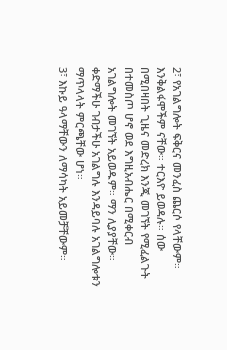2፣ የአገልግሎት ፍቅርና መንፈስ ጨርሶ የላቸውም። እንቅልፋሞችም ናቸው። ተርእዮ ይወዳሉ። ሰው በሚበዛበት ጊዜና መድረክ እንጂ መገኘት የሚፈልጉት በተመስጦ ሆኖ ወደ እግዚአብሔር በሚቀርብ አገልግሎት መገኘት አይወዱም። ማን ሊያያቸው። ቀድማችሁ ገብታችሁ አገልግሉ እንዳይባሉ አገልግሎቱን ማጥላላት ምርጫቸው ሆነ።
3፣ እኩይ ዓላማቸውን ለማሳካት አይመቻቸውም።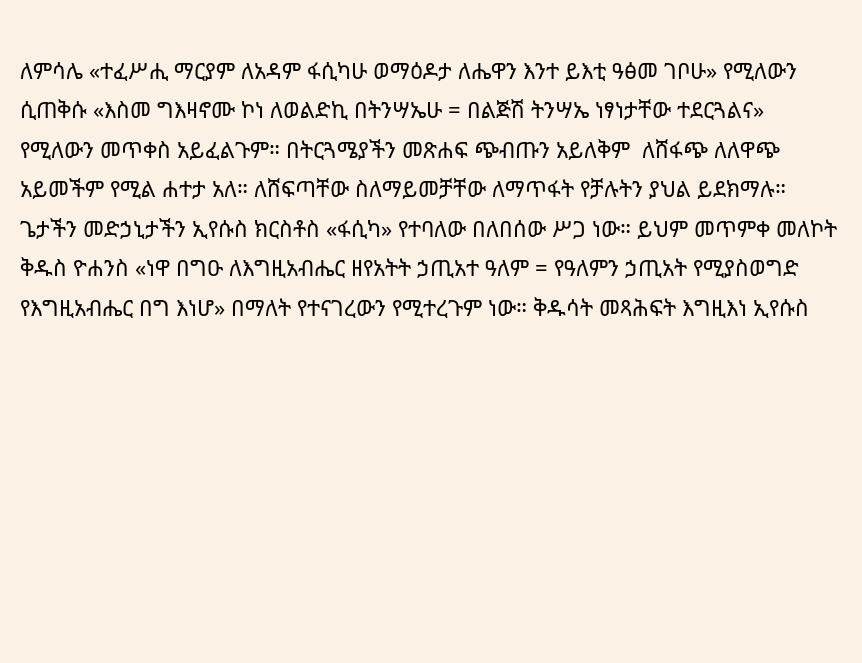ለምሳሌ «ተፈሥሒ ማርያም ለአዳም ፋሲካሁ ወማዕዶታ ለሔዋን እንተ ይእቲ ዓፅመ ገቦሁ» የሚለውን ሲጠቅሱ «እስመ ግእዛኖሙ ኮነ ለወልድኪ በትንሣኤሁ = በልጅሽ ትንሣኤ ነፃነታቸው ተደርጓልና» የሚለውን መጥቀስ አይፈልጉም። በትርጓሜያችን መጽሐፍ ጭብጡን አይለቅም  ለሸፋጭ ለለዋጭ አይመችም የሚል ሐተታ አለ። ለሸፍጣቸው ስለማይመቻቸው ለማጥፋት የቻሉትን ያህል ይደክማሉ።
ጌታችን መድኃኒታችን ኢየሱስ ክርስቶስ «ፋሲካ» የተባለው በለበሰው ሥጋ ነው። ይህም መጥምቀ መለኮት ቅዱስ ዮሐንስ «ነዋ በግዑ ለእግዚአብሔር ዘየአትት ኃጢአተ ዓለም = የዓለምን ኃጢአት የሚያስወግድ የእግዚአብሔር በግ እነሆ» በማለት የተናገረውን የሚተረጉም ነው። ቅዱሳት መጻሕፍት እግዚእነ ኢየሱስ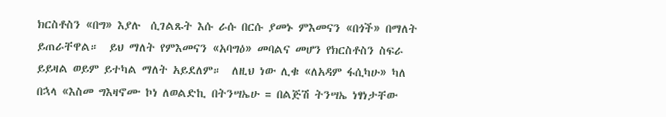ክርስቶስን «በግ» እያሉ  ሲገልጹት እሱ ራሱ በርሱ ያመኑ ምእመናን «በጎች» በማለት ይጠራቸዋል።  ይህ ማለት የምእመናን «አባግዕ» መባልና መሆን የክርስቶስን ስፍራ ይይዛል ወይም ይተካል ማለት አይደለም።  ለዚህ ነው ሊቁ «ለአዳም ፋሲካሁ» ካለ በኋላ «እስመ ግእዛኖሙ ኮነ ለወልድኪ በትንሣኤሁ = በልጅሽ ትንሣኤ ነፃነታቸው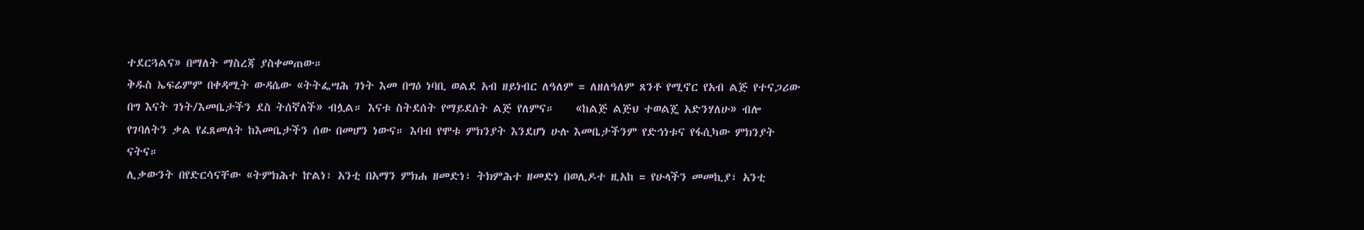ተደርጓልና» በማለት ማስረጃ ያስቀመጠው።
ቅዱስ ኤፍሬምም በቀዳሚት ውዳሴው «ትትፌሣሕ ገነት እመ በግዕ ነባቢ ወልደ አብ ዘይነብር ለዓለም = ለዘለዓለም ጸንቶ የሚኖር የአብ ልጅ የተናጋሪው በግ እናት ገነት/እመቤታችን ደስ ትሰኛለች» ብሏል። እናቱ ስትደሰት የማይደሰት ልጅ የለምና።    «ከልጅ ልጅህ ተወልጄ አድንሃለሁ» ብሎ የገባለትን ቃል የፈጸመለት ከእመቤታችን ሰው በመሆን ነውና። እባብ የሞቱ ምክንያት እንደሆነ ሁሉ እመቤታችንም የድኅነቱና የፋሲካው ምክንያት ናትና።
ሊቃውንት በየድርሳናቸው «ትምክሕተ ኵልነ፣ አንቲ በአማን ምክሐ ዘመድነ፣ ትክምሕተ ዘመድነ በወሊዶተ ዚአከ = የሁላችን መመኪያ፣ አንቲ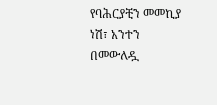የባሕርያቺን መመኪያ ነሽ፣ አንተን በመውለዷ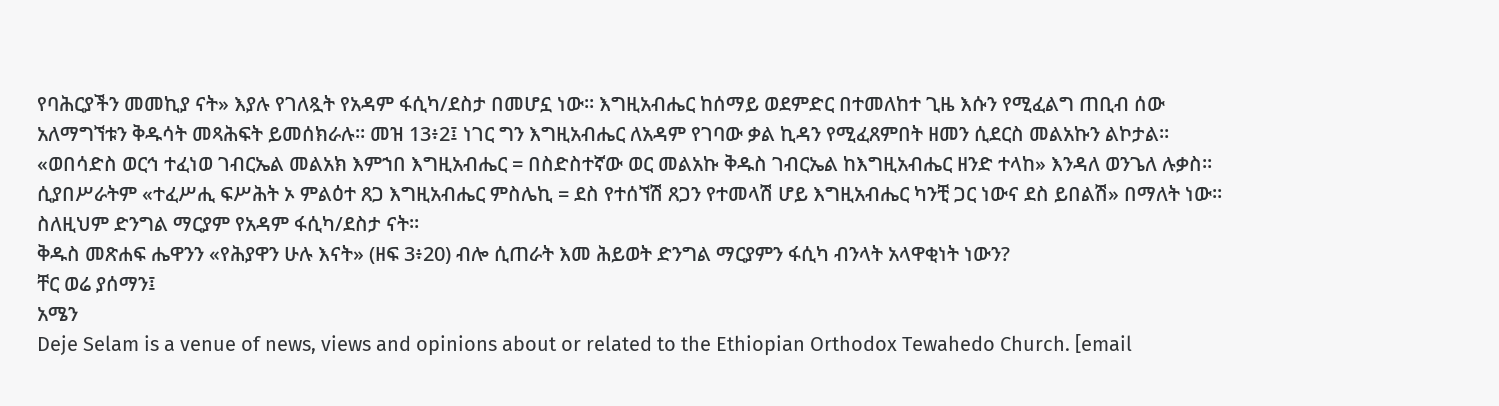የባሕርያችን መመኪያ ናት» እያሉ የገለጿት የአዳም ፋሲካ/ደስታ በመሆኗ ነው። እግዚአብሔር ከሰማይ ወደምድር በተመለከተ ጊዜ እሱን የሚፈልግ ጠቢብ ሰው አለማግኘቱን ቅዱሳት መጻሕፍት ይመሰክራሉ። መዝ 13፥2፤ ነገር ግን እግዚአብሔር ለአዳም የገባው ቃል ኪዳን የሚፈጸምበት ዘመን ሲደርስ መልአኩን ልኮታል። «ወበሳድስ ወርኅ ተፈነወ ገብርኤል መልአክ እምኀበ እግዚአብሔር = በስድስተኛው ወር መልአኩ ቅዱስ ገብርኤል ከእግዚአብሔር ዘንድ ተላከ» እንዳለ ወንጌለ ሉቃስ። ሲያበሥራትም «ተፈሥሒ ፍሥሕት ኦ ምልዕተ ጸጋ እግዚአብሔር ምስሌኪ = ደስ የተሰኘሽ ጸጋን የተመላሽ ሆይ እግዚአብሔር ካንቺ ጋር ነውና ደስ ይበልሽ» በማለት ነው።  ስለዚህም ድንግል ማርያም የአዳም ፋሲካ/ደስታ ናት።
ቅዱስ መጽሐፍ ሔዋንን «የሕያዋን ሁሉ እናት» (ዘፍ 3፥20) ብሎ ሲጠራት እመ ሕይወት ድንግል ማርያምን ፋሲካ ብንላት አላዋቂነት ነውን?
ቸር ወሬ ያሰማን፤
አሜን
Deje Selam is a venue of news, views and opinions about or related to the Ethiopian Orthodox Tewahedo Church. [email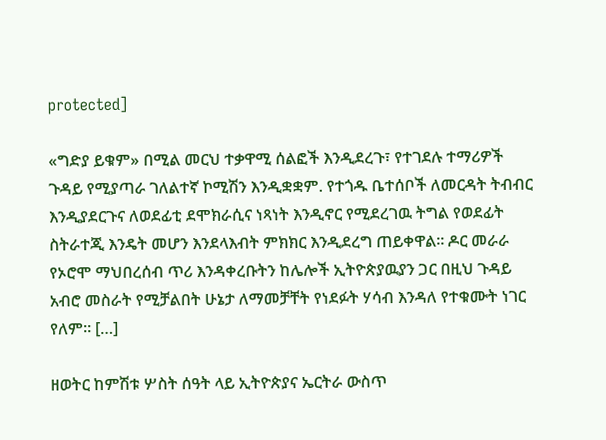protected]

«ግድያ ይቁም» በሚል መርህ ተቃዋሚ ሰልፎች እንዲደረጉ፣ የተገደሉ ተማሪዎች ጉዳይ የሚያጣራ ገለልተኛ ኮሚሽን እንዲቋቋም. የተጎዱ ቤተሰቦች ለመርዳት ትብብር እንዲያደርጉና ለወደፊቲ ደሞክራሲና ነጻነት እንዲኖር የሚደረገዉ ትግል የወደፊት ስትራተጂ እንዴት መሆን እንደላእብት ምክክር እንዲደረግ ጠይቀዋል። ዶር መራራ የኦሮሞ ማህበረሰብ ጥሪ እንዳቀረቡትን ከሌሎች ኢትዮጵያዉያን ጋር በዚህ ጉዳይ አብሮ መስራት የሚቻልበት ሁኔታ ለማመቻቸት የነደፉት ሃሳብ እንዳለ የተቁሙት ነገር የለም። […]

ዘወትር ከምሽቱ ሦስት ሰዓት ላይ ኢትዮጵያና ኤርትራ ውስጥ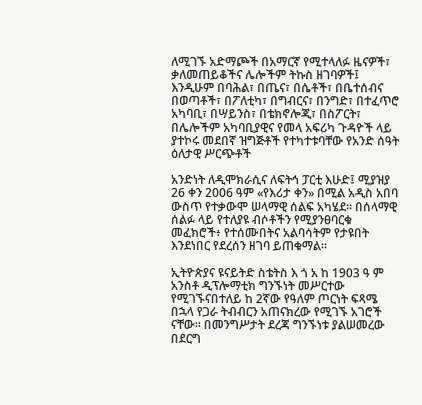ለሚገኙ አድማጮች በአማርኛ የሚተላለፉ ዜናዎች፣ ቃለመጠይቆችና ሌሎችም ትኩስ ዘገባዎች፤ እንዲሁም በባሕል፣ በጤና፣ በሴቶች፣ በቤተሰብና በወጣቶች፣ በፖለቲካ፣ በግብርና፣ በንግድ፣ በተፈጥሮ አካባቢ፣ በሣይንስ፣ በቴክኖሎጂ፣ በስፖርት፣ በሌሎችም አካባቢያዊና የመላ አፍሪካ ጉዳዮች ላይ ያተኮሩ መደበኛ ዝግጅቶች የተካተቱባቸው የአንድ ሰዓት ዕለታዊ ሥርጭቶች

አንድነት ለዲሞክራሲና ለፍትኅ ፓርቲ እሁድ፤ ሚያዝያ 26 ቀን 2006 ዓም «የእሪታ ቀን» በሚል አዲስ አበባ ውስጥ የተቃውሞ ሠላማዊ ሰልፍ አካሄደ። በሰላማዊ ሰልፉ ላይ የተለያዩ ብሶቶችን የሚያንፀባርቁ መፈክሮች፥ የተሰሙበትና አልባሳትም የታዩበት እንደነበር የደረሰን ዘገባ ይጠቁማል።

ኢትዮጵያና ዩናይትድ ስቴትስ እ ጎ አ ከ 1903 ዓ ም አንስቶ ዲፕሎማቲክ ግንኙነት መሥርተው የሚገኙናበተለይ ከ 2ኛው የዓለም ጦርነት ፍጻሜ በኋላ የጋራ ትብብርን አጠናክረው የሚገኙ አገሮች ናቸው። በመንግሥታት ደረጃ ግንኙነቱ ያልሠመረው በደርግ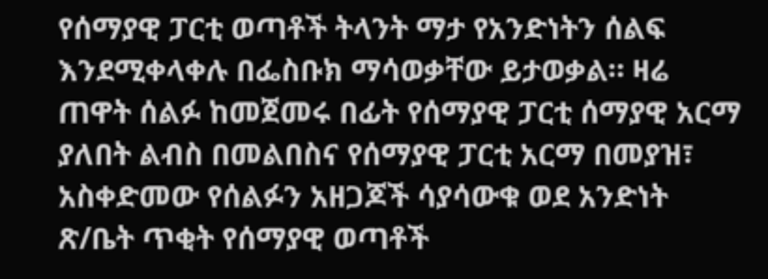የሰማያዊ ፓርቲ ወጣቶች ትላንት ማታ የአንድነትን ሰልፍ እንደሚቀላቀሉ በፌስቡክ ማሳወቃቸው ይታወቃል። ዛሬ ጠዋት ሰልፉ ከመጀመሩ በፊት የሰማያዊ ፓርቲ ሰማያዊ አርማ ያለበት ልብስ በመልበስና የሰማያዊ ፓርቲ አርማ በመያዝ፣ አስቀድመው የሰልፉን አዘጋጆች ሳያሳውቁ ወደ አንድነት ጽ/ቤት ጥቂት የሰማያዊ ወጣቶች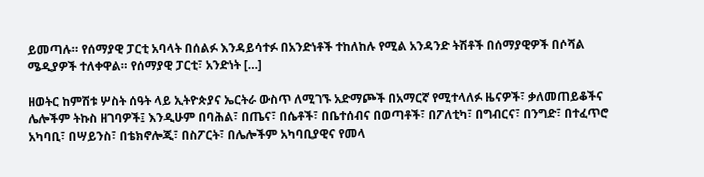ይመጣሉ። የሰማያዊ ፓርቲ አባላት በሰልፉ እንዳይሳተፉ በአንድነቶች ተከለከሉ የሚል አንዳንድ ትሽቶች በሰማያዊዎች በሶሻል ሜዲያዎች ተለቀዋል። የሰማያዊ ፓርቲ፣ አንድነት […]

ዘወትር ከምሽቱ ሦስት ሰዓት ላይ ኢትዮጵያና ኤርትራ ውስጥ ለሚገኙ አድማጮች በአማርኛ የሚተላለፉ ዜናዎች፣ ቃለመጠይቆችና ሌሎችም ትኩስ ዘገባዎች፤ እንዲሁም በባሕል፣ በጤና፣ በሴቶች፣ በቤተሰብና በወጣቶች፣ በፖለቲካ፣ በግብርና፣ በንግድ፣ በተፈጥሮ አካባቢ፣ በሣይንስ፣ በቴክኖሎጂ፣ በስፖርት፣ በሌሎችም አካባቢያዊና የመላ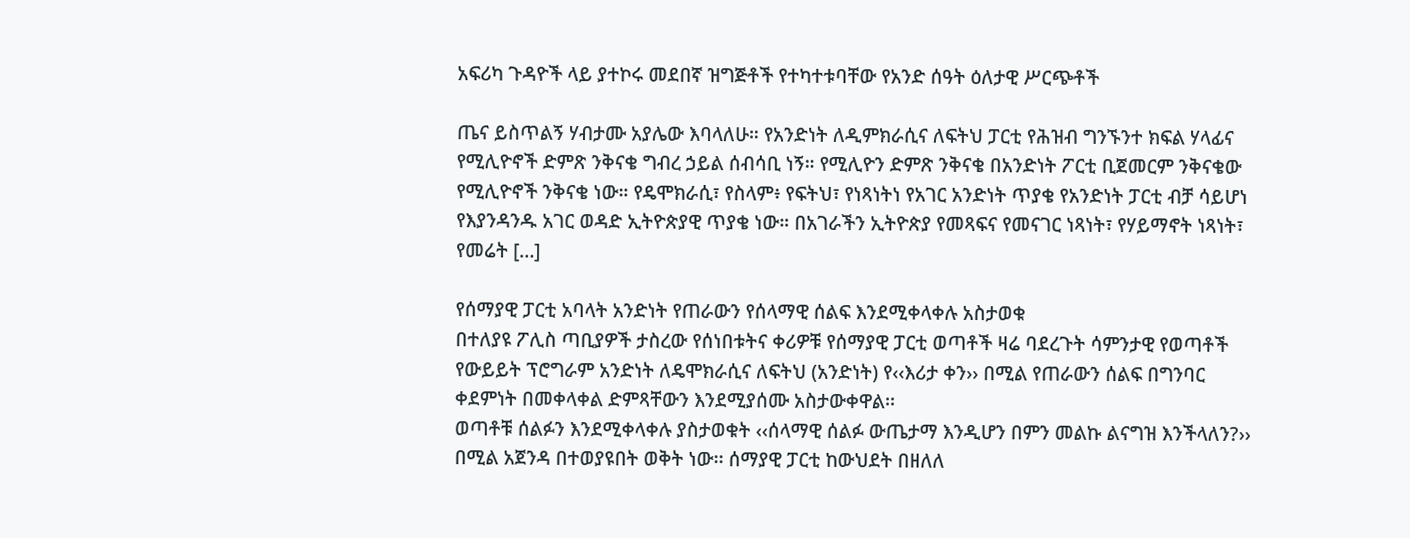አፍሪካ ጉዳዮች ላይ ያተኮሩ መደበኛ ዝግጅቶች የተካተቱባቸው የአንድ ሰዓት ዕለታዊ ሥርጭቶች

ጤና ይስጥልኝ ሃብታሙ አያሌው እባላለሁ። የአንድነት ለዲምክራሲና ለፍትህ ፓርቲ የሕዝብ ግንኙንተ ክፍል ሃላፊና የሚሊዮኖች ድምጽ ንቅናቄ ግብረ ኃይል ሰብሳቢ ነኝ። የሚሊዮን ድምጽ ንቅናቄ በአንድነት ፖርቲ ቢጀመርም ንቅናቄው የሚሊዮኖች ንቅናቄ ነው። የዴሞክራሲ፣ የስላም፥ የፍትህ፣ የነጻነትነ የአገር አንድነት ጥያቄ የአንድነት ፓርቲ ብቻ ሳይሆነ የእያንዳንዱ አገር ወዳድ ኢትዮጵያዊ ጥያቄ ነው። በአገራችን ኢትዮጵያ የመጻፍና የመናገር ነጻነት፣ የሃይማኖት ነጻነት፣ የመሬት […]

የሰማያዊ ፓርቲ አባላት አንድነት የጠራውን የሰላማዊ ሰልፍ እንደሚቀላቀሉ አስታወቁ
በተለያዩ ፖሊስ ጣቢያዎች ታስረው የሰነበቱትና ቀሪዎቹ የሰማያዊ ፓርቲ ወጣቶች ዛሬ ባደረጉት ሳምንታዊ የወጣቶች የውይይት ፕሮግራም አንድነት ለዴሞክራሲና ለፍትህ (አንድነት) የ‹‹እሪታ ቀን›› በሚል የጠራውን ሰልፍ በግንባር ቀደምነት በመቀላቀል ድምጻቸውን እንደሚያሰሙ አስታውቀዋል፡፡
ወጣቶቹ ሰልፉን እንደሚቀላቀሉ ያስታወቁት ‹‹ሰላማዊ ሰልፉ ውጤታማ እንዲሆን በምን መልኩ ልናግዝ እንችላለን?›› በሚል አጀንዳ በተወያዩበት ወቅት ነው፡፡ ሰማያዊ ፓርቲ ከውህደት በዘለለ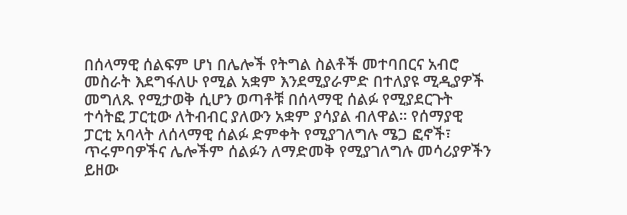በሰላማዊ ሰልፍም ሆነ በሌሎች የትግል ስልቶች መተባበርና አብሮ መስራት እደግፋለሁ የሚል አቋም እንደሚያራምድ በተለያዩ ሚዲያዎች መግለጹ የሚታወቅ ሲሆን ወጣቶቹ በሰላማዊ ሰልፉ የሚያደርጉት ተሳትፎ ፓርቲው ለትብብር ያለውን አቋም ያሳያል ብለዋል፡፡ የሰማያዊ ፓርቲ አባላት ለሰላማዊ ሰልፉ ድምቀት የሚያገለግሉ ሜጋ ፎኖች፣ ጥሩምባዎችና ሌሎችም ሰልፉን ለማድመቅ የሚያገለግሉ መሳሪያዎችን ይዘው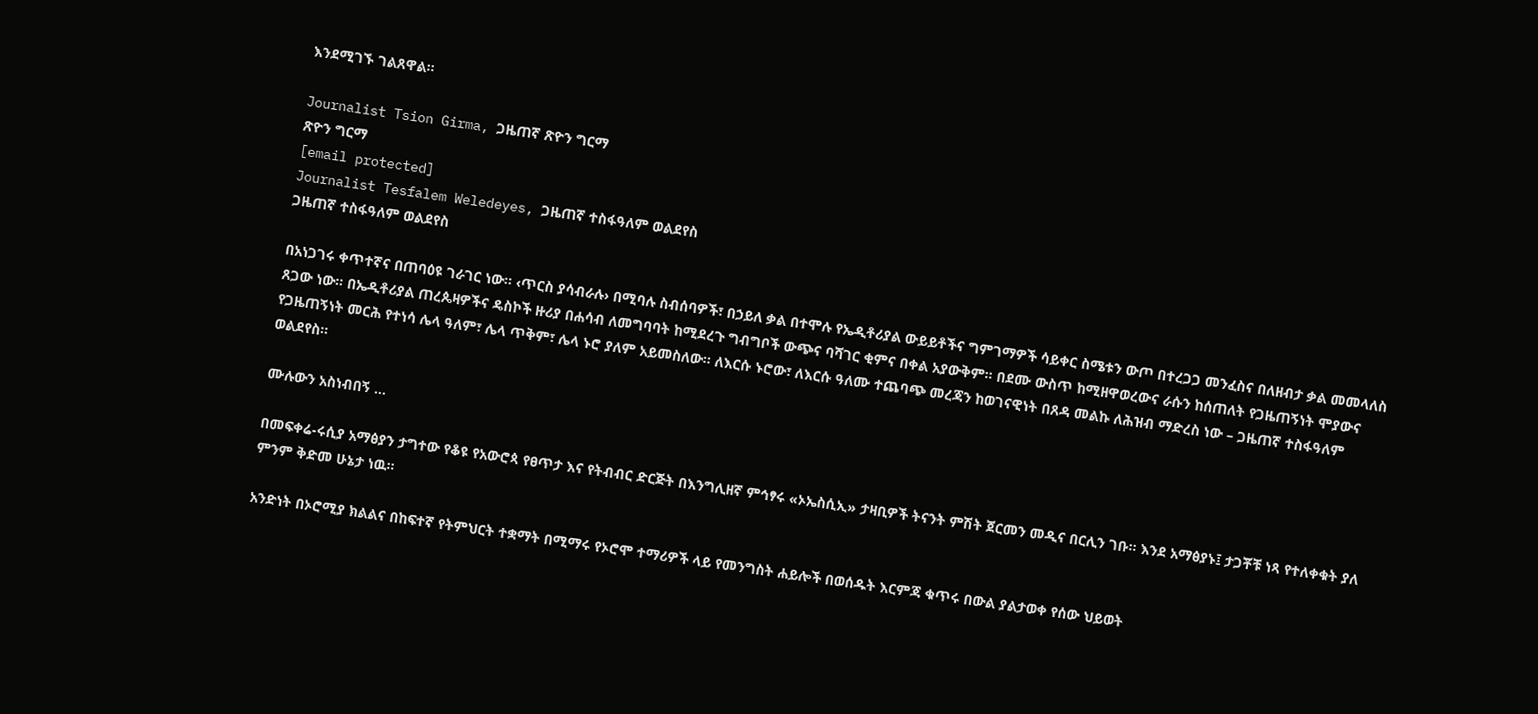እንደሚገኙ ገልጸዋል፡፡

Journalist Tsion Girma, ጋዜጠኛ ጽዮን ግርማ
ጽዮን ግርማ
[email protected]
Journalist Tesfalem Weledeyes, ጋዜጠኛ ተስፋዓለም ወልደየስ
ጋዜጠኛ ተስፋዓለም ወልደየስ

በአነጋገሩ ቀጥተኛና በጠባዕዩ ገራገር ነው። ‹ጥርስ ያሳብራሉ› በሚባሉ ስብሰባዎች፣ በኃይለ ቃል በተሞሉ የኤዲቶሪያል ውይይቶችና ግምገማዎች ሳይቀር ስሜቱን ውጦ በተረጋጋ መንፈስና በለዘብታ ቃል መመላለስ ጸጋው ነው። በኤዲቶሪያል ጠረጴዛዎችና ዴስኮች ዙሪያ በሐሳብ ለመግባባት ከሚደረጉ ግብግቦች ውጭና ባሻገር ቂምና በቀል አያውቅም። በደሙ ውስጥ ከሚዘዋወረውና ራሱን ከሰጠለት የጋዜጠኝነት ሞያውና የጋዜጠኝነት መርሕ የተነሳ ሌላ ዓለም፣ ሌላ ጥቅም፣ ሌላ ኑሮ ያለም አይመስለው። ለእርሱ ኑሮው፣ ለእርሱ ዓለሙ ተጨባጭ መረጃን ከወገናዊነት በጸዳ መልኩ ለሕዝብ ማድረስ ነው – ጋዜጠኛ ተስፋዓለም ወልደየስ።

ሙሉውን አስነብበኝ …

በመፍቀሬ-ሩሲያ አማፅያን ታግተው የቆዩ የአውሮጳ የፀጥታ እና የትብብር ድርጅት በእንግሊዘኛ ምኅፃሩ «ኦኤስሲኢ» ታዛቢዎች ትናንት ምሽት ጀርመን መዲና በርሊን ገቡ። እንደ አማፅያኑ፤ ታጋቾቹ ነጻ የተለቀቁት ያለ ምንም ቅድመ ሁኔታ ነዉ።

አንድነት በኦሮሚያ ክልልና በከፍተኛ የትምህርት ተቋማት በሚማሩ የኦሮሞ ተማሪዎች ላይ የመንግስት ሐይሎች በወሰዱት እርምጃ ቁጥሩ በውል ያልታወቀ የሰው ህይወት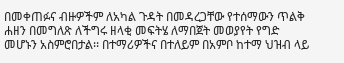በመቀጠፉና ብዙዎችም ለአካል ጉዳት በመዳረጋቸው የተሰማውን ጥልቅ ሐዘን በመግለጽ ለችግሩ ዘላቂ መፍትሄ ለማበጀት መወያየት የግድ መሆኑን አስምሮበታል፡፡ በተማሪዎችና በተለይም በአምቦ ከተማ ህዝብ ላይ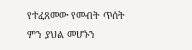የተፈጸመው የመብት ጥሰት ምን ያህል መሆኑን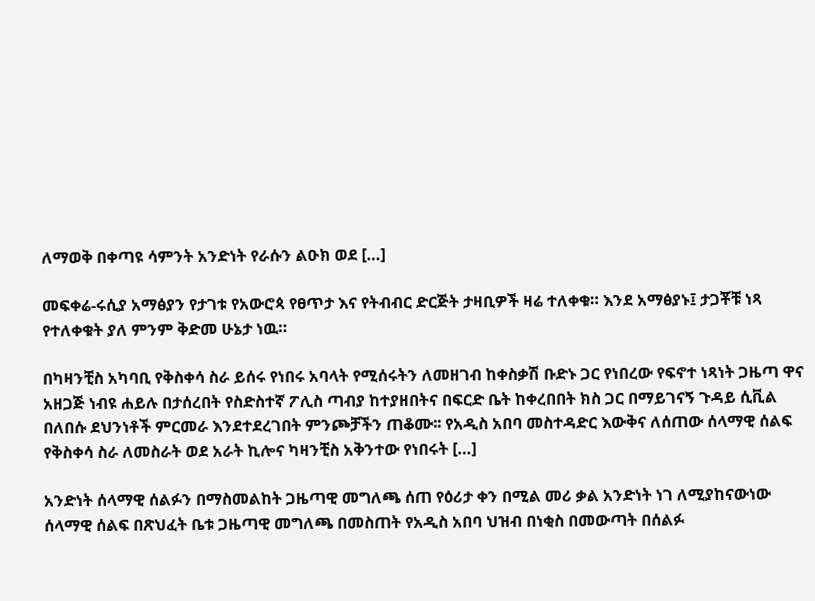ለማወቅ በቀጣዩ ሳምንት አንድነት የራሱን ልዑክ ወደ […]

መፍቀሬ-ሩሲያ አማፅያን የታገቱ የአውሮጳ የፀጥታ እና የትብብር ድርጅት ታዛቢዎች ዛሬ ተለቀቁ። እንደ አማፅያኑ፤ ታጋቾቹ ነጻ የተለቀቁት ያለ ምንም ቅድመ ሁኔታ ነዉ።

በካዛንቺስ አካባቢ የቅስቀሳ ስራ ይሰሩ የነበሩ አባላት የሚሰሩትን ለመዘገብ ከቀስቃሽ ቡድኑ ጋር የነበረው የፍኖተ ነጻነት ጋዜጣ ዋና አዘጋጅ ነብዩ ሐይሉ በታሰረበት የስድስተኛ ፖሊስ ጣብያ ከተያዘበትና በፍርድ ቤት ከቀረበበት ክስ ጋር በማይገናኝ ጉዳይ ሲቪል በለበሱ ደህንነቶች ምርመራ እንደተደረገበት ምንጮቻችን ጠቆሙ፡፡ የአዲስ አበባ መስተዳድር እውቅና ለሰጠው ሰላማዊ ሰልፍ የቅስቀሳ ስራ ለመስራት ወደ አራት ኪሎና ካዛንቺስ አቅንተው የነበሩት […]

አንድነት ሰላማዊ ሰልፉን በማስመልከት ጋዜጣዊ መግለጫ ሰጠ የዕሪታ ቀን በሚል መሪ ቃል አንድነት ነገ ለሚያከናውነው ሰላማዊ ሰልፍ በጽህፈት ቤቱ ጋዜጣዊ መግለጫ በመስጠት የአዲስ አበባ ህዝብ በነቂስ በመውጣት በሰልፉ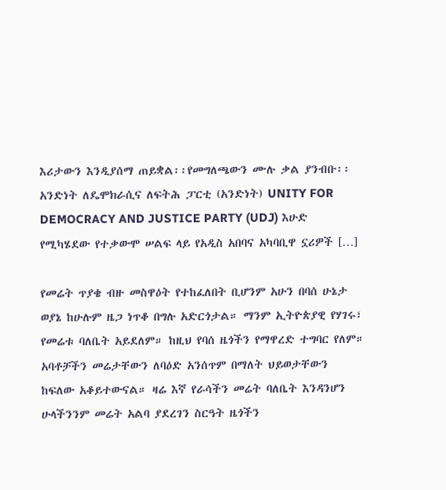እሪታውን እንዲያሰማ ጠይቋል፡፡የመግለጫውን ሙሉ ቃል ያንብቡ፡፡ አንድነት ለዴሞክራሲና ለፍትሕ ፓርቲ (አንድነት) UNITY FOR DEMOCRACY AND JUSTICE PARTY (UDJ) እሁድ የሚካሄደው የተቃውሞ ሠልፍ ላይ የአዲስ አበባና አካባቢዋ ኗሪዎች […]

የመሬት ጥያቄ ብዙ መስዋዕት የተከፈለበት ቢሆንም አሁን በባሰ ሁኔታ ወያኔ ከሁሉም ዜጋ ነጥቆ በግሉ አድርጎታል። ማንም ኢትዮጵያዊ የሃገሩ፣ የመሬቱ ባለቤት አይደለም። ከዚህ የባሰ ዜጎችን የማዋረድ ተግባር የለም። አባቶቻችን መሬታቸውን ለባዕድ አንሰጥም በማለት ህይወታቸውን ከፍለው አቆይተውናል። ዛሬ እኛ የራሳችን መሬት ባለቤት እንዳንሆን ሁላችንንም መሬት አልባ ያደረገን ስርዓት ዜጎችን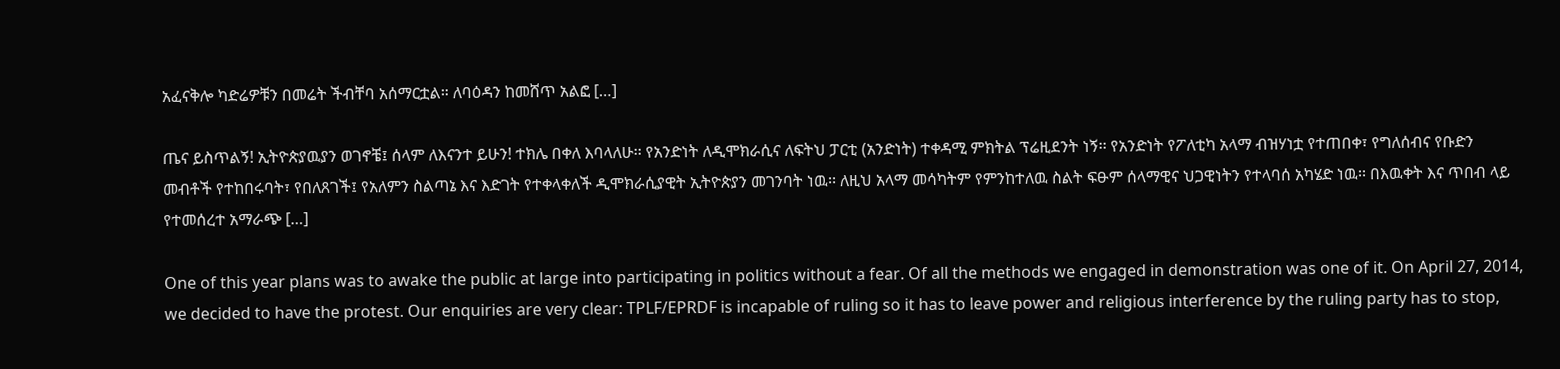አፈናቅሎ ካድሬዎቹን በመሬት ችብቸባ አሰማርቷል። ለባዕዳን ከመሸጥ አልፎ […]

ጤና ይስጥልኝ! ኢትዮጵያዉያን ወገኖቼ፤ ሰላም ለእናንተ ይሁን! ተክሌ በቀለ እባላለሁ፡፡ የአንድነት ለዲሞክራሲና ለፍትህ ፓርቲ (አንድነት) ተቀዳሚ ምክትል ፕሬዚደንት ነኝ፡፡ የአንድነት የፖለቲካ አላማ ብዝሃነቷ የተጠበቀ፣ የግለሰብና የቡድን መብቶች የተከበሩባት፣ የበለጸገች፤ የአለምን ስልጣኔ እና እድገት የተቀላቀለች ዲሞክራሲያዊት ኢትዮጵያን መገንባት ነዉ፡፡ ለዚህ አላማ መሳካትም የምንከተለዉ ስልት ፍፁም ሰላማዊና ህጋዊነትን የተላባሰ አካሄድ ነዉ፡፡ በእዉቀት እና ጥበብ ላይ የተመሰረተ አማራጭ […]

One of this year plans was to awake the public at large into participating in politics without a fear. Of all the methods we engaged in demonstration was one of it. On April 27, 2014, we decided to have the protest. Our enquiries are very clear: TPLF/EPRDF is incapable of ruling so it has to leave power and religious interference by the ruling party has to stop,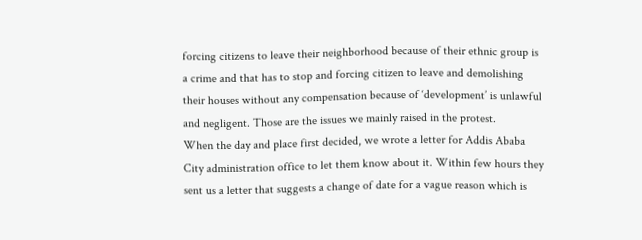forcing citizens to leave their neighborhood because of their ethnic group is a crime and that has to stop and forcing citizen to leave and demolishing their houses without any compensation because of ‘development’ is unlawful and negligent. Those are the issues we mainly raised in the protest.
When the day and place first decided, we wrote a letter for Addis Ababa City administration office to let them know about it. Within few hours they sent us a letter that suggests a change of date for a vague reason which is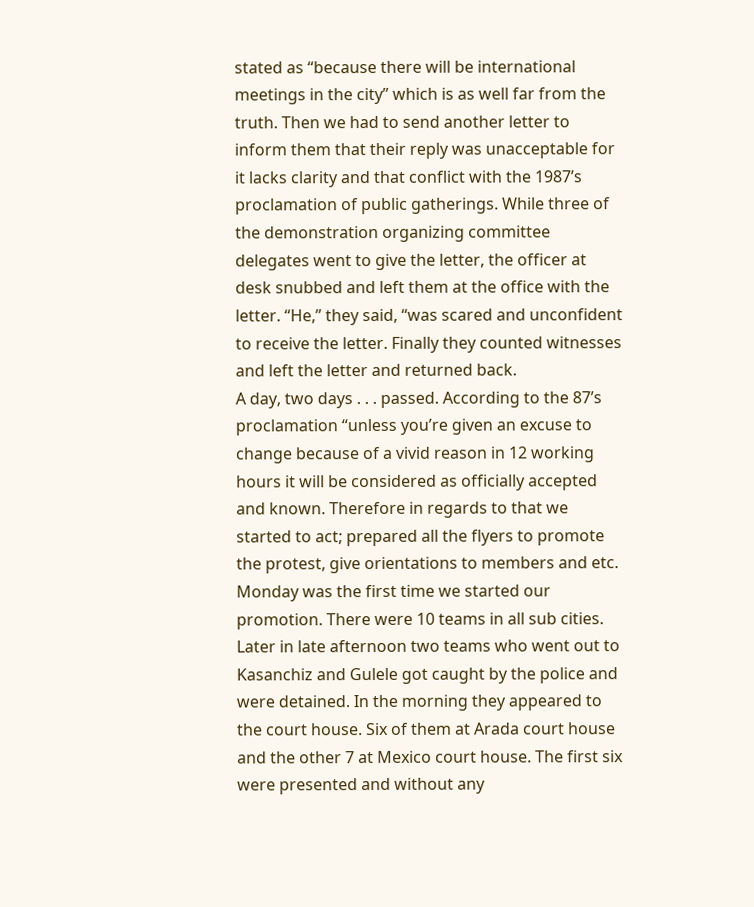stated as “because there will be international meetings in the city” which is as well far from the truth. Then we had to send another letter to inform them that their reply was unacceptable for it lacks clarity and that conflict with the 1987’s proclamation of public gatherings. While three of the demonstration organizing committee delegates went to give the letter, the officer at desk snubbed and left them at the office with the letter. “He,” they said, “was scared and unconfident to receive the letter. Finally they counted witnesses and left the letter and returned back.
A day, two days . . . passed. According to the 87’s proclamation “unless you’re given an excuse to change because of a vivid reason in 12 working hours it will be considered as officially accepted and known. Therefore in regards to that we started to act; prepared all the flyers to promote the protest, give orientations to members and etc. Monday was the first time we started our promotion. There were 10 teams in all sub cities. Later in late afternoon two teams who went out to Kasanchiz and Gulele got caught by the police and were detained. In the morning they appeared to the court house. Six of them at Arada court house and the other 7 at Mexico court house. The first six were presented and without any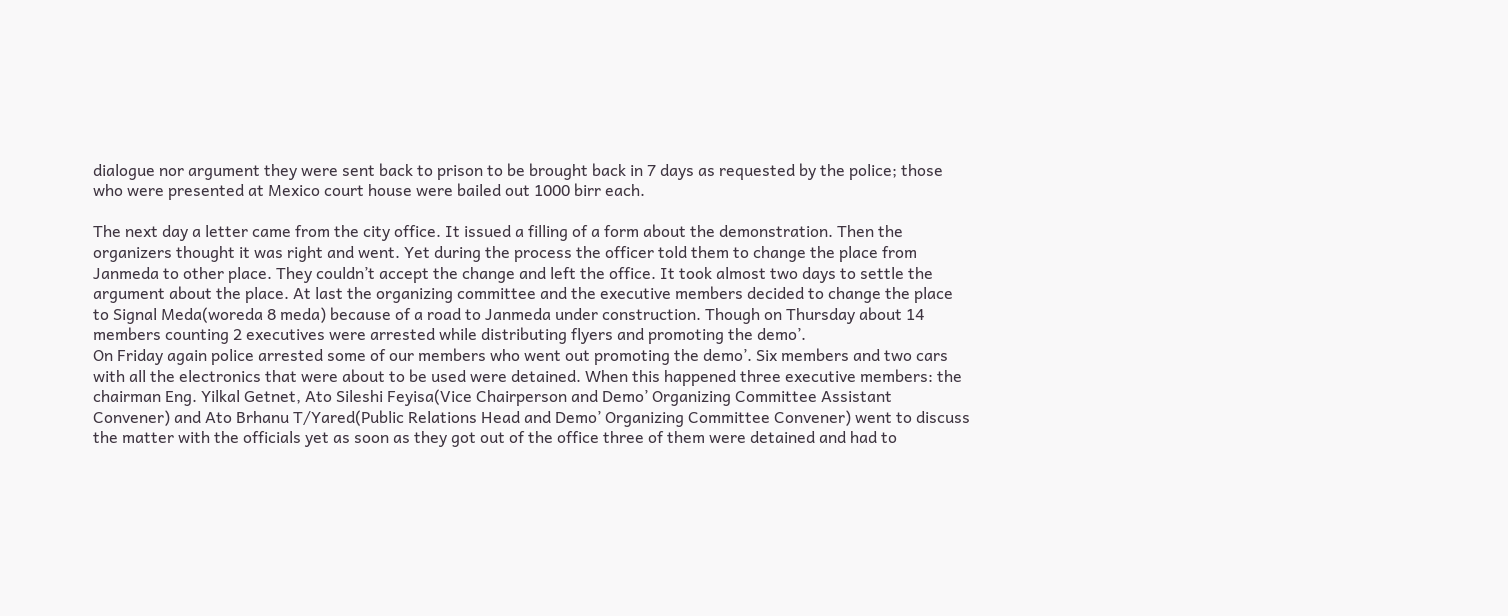dialogue nor argument they were sent back to prison to be brought back in 7 days as requested by the police; those who were presented at Mexico court house were bailed out 1000 birr each.

The next day a letter came from the city office. It issued a filling of a form about the demonstration. Then the organizers thought it was right and went. Yet during the process the officer told them to change the place from Janmeda to other place. They couldn’t accept the change and left the office. It took almost two days to settle the argument about the place. At last the organizing committee and the executive members decided to change the place to Signal Meda(woreda 8 meda) because of a road to Janmeda under construction. Though on Thursday about 14 members counting 2 executives were arrested while distributing flyers and promoting the demo’.
On Friday again police arrested some of our members who went out promoting the demo’. Six members and two cars with all the electronics that were about to be used were detained. When this happened three executive members: the chairman Eng. Yilkal Getnet, Ato Sileshi Feyisa(Vice Chairperson and Demo’ Organizing Committee Assistant Convener) and Ato Brhanu T/Yared(Public Relations Head and Demo’ Organizing Committee Convener) went to discuss the matter with the officials yet as soon as they got out of the office three of them were detained and had to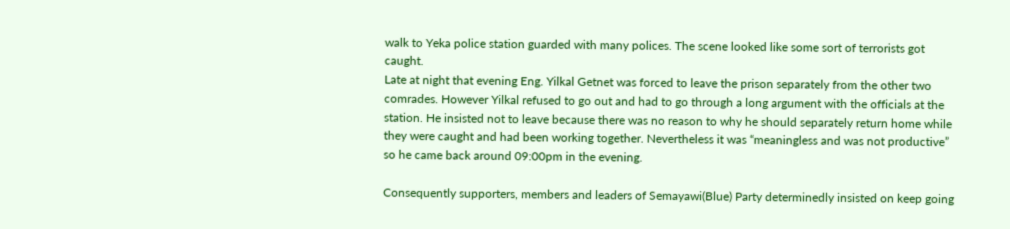walk to Yeka police station guarded with many polices. The scene looked like some sort of terrorists got caught.
Late at night that evening Eng. Yilkal Getnet was forced to leave the prison separately from the other two comrades. However Yilkal refused to go out and had to go through a long argument with the officials at the station. He insisted not to leave because there was no reason to why he should separately return home while they were caught and had been working together. Nevertheless it was “meaningless and was not productive” so he came back around 09:00pm in the evening.

Consequently supporters, members and leaders of Semayawi(Blue) Party determinedly insisted on keep going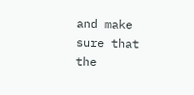and make sure that the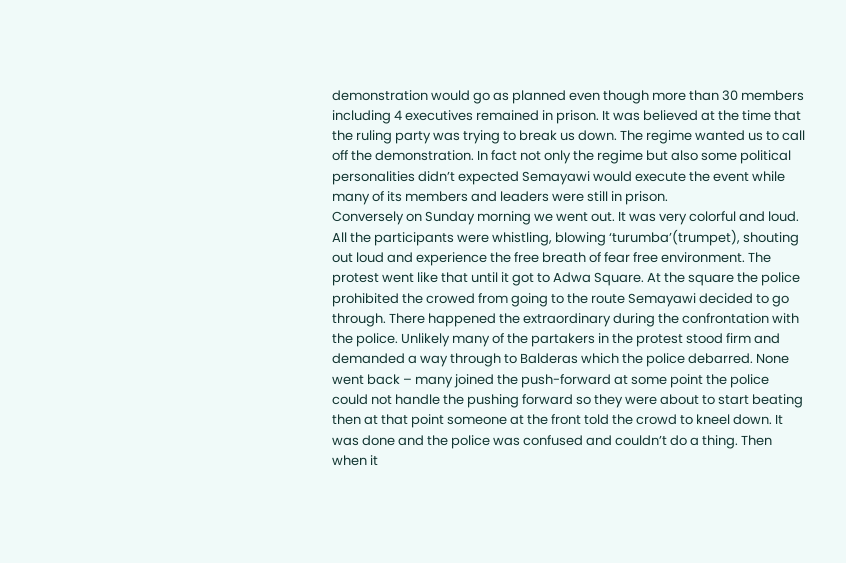demonstration would go as planned even though more than 30 members including 4 executives remained in prison. It was believed at the time that the ruling party was trying to break us down. The regime wanted us to call off the demonstration. In fact not only the regime but also some political personalities didn’t expected Semayawi would execute the event while many of its members and leaders were still in prison.
Conversely on Sunday morning we went out. It was very colorful and loud. All the participants were whistling, blowing ‘turumba’(trumpet), shouting out loud and experience the free breath of fear free environment. The protest went like that until it got to Adwa Square. At the square the police prohibited the crowed from going to the route Semayawi decided to go through. There happened the extraordinary during the confrontation with the police. Unlikely many of the partakers in the protest stood firm and demanded a way through to Balderas which the police debarred. None went back – many joined the push-forward at some point the police could not handle the pushing forward so they were about to start beating then at that point someone at the front told the crowd to kneel down. It was done and the police was confused and couldn’t do a thing. Then when it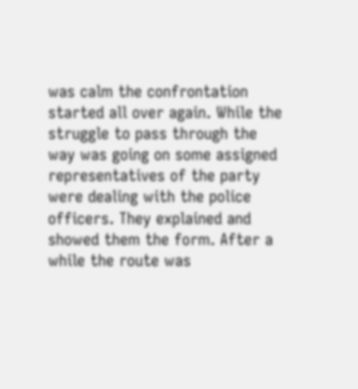was calm the confrontation started all over again. While the struggle to pass through the way was going on some assigned representatives of the party were dealing with the police officers. They explained and showed them the form. After a while the route was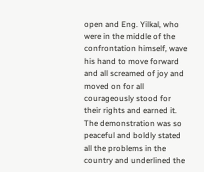open and Eng. Yilkal, who were in the middle of the confrontation himself, wave his hand to move forward and all screamed of joy and moved on for all courageously stood for their rights and earned it.
The demonstration was so peaceful and boldly stated all the problems in the country and underlined the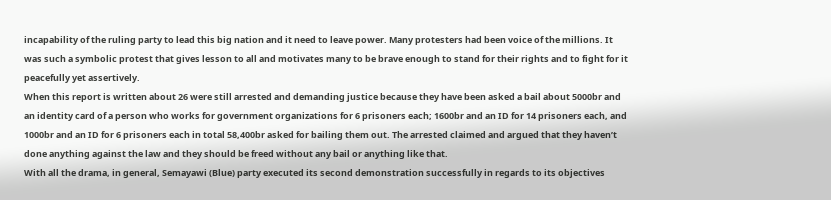incapability of the ruling party to lead this big nation and it need to leave power. Many protesters had been voice of the millions. It was such a symbolic protest that gives lesson to all and motivates many to be brave enough to stand for their rights and to fight for it peacefully yet assertively.
When this report is written about 26 were still arrested and demanding justice because they have been asked a bail about 5000br and an identity card of a person who works for government organizations for 6 prisoners each; 1600br and an ID for 14 prisoners each, and 1000br and an ID for 6 prisoners each in total 58,400br asked for bailing them out. The arrested claimed and argued that they haven’t done anything against the law and they should be freed without any bail or anything like that.
With all the drama, in general, Semayawi (Blue) party executed its second demonstration successfully in regards to its objectives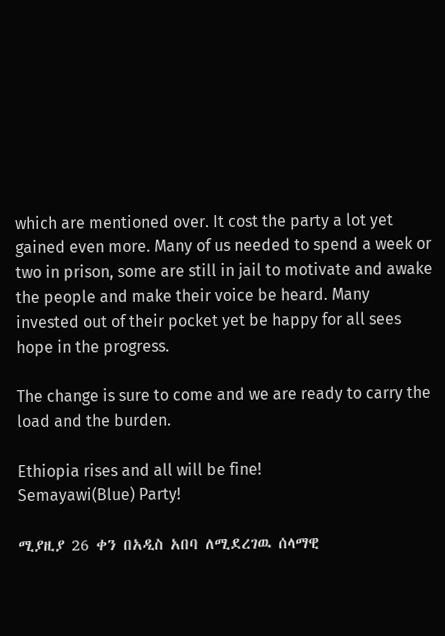which are mentioned over. It cost the party a lot yet gained even more. Many of us needed to spend a week or two in prison, some are still in jail to motivate and awake the people and make their voice be heard. Many invested out of their pocket yet be happy for all sees hope in the progress.

The change is sure to come and we are ready to carry the load and the burden.

Ethiopia rises and all will be fine!
Semayawi(Blue) Party!

ሚያዚያ 26 ቀን በአዲስ አበባ ለሚደረገዉ ሰላማዊ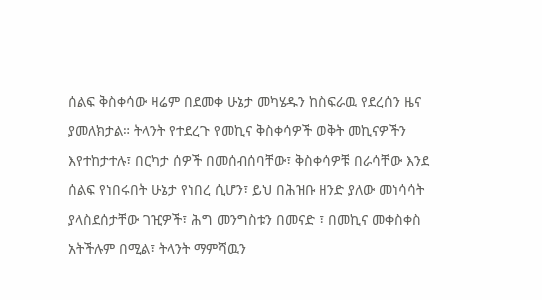ሰልፍ ቅስቀሳው ዛሬም በደመቀ ሁኔታ መካሄዱን ከስፍራዉ የደረሰን ዜና ያመለክታል። ትላንት የተደረጉ የመኪና ቅስቀሳዎች ወቅት መኪናዎችን እየተከታተሉ፣ በርካታ ሰዎች በመሰብሰባቸው፣ ቅስቀሳዎቹ በራሳቸው እንደ ሰልፍ የነበሩበት ሁኔታ የነበረ ሲሆን፣ ይህ በሕዝቡ ዘንድ ያለው መነሳሳት ያላስደሰታቸው ገዢዎች፣ ሕግ መንግስቱን በመናድ ፣ በመኪና መቀስቀስ አትችሉም በሚል፣ ትላንት ማምሻዉን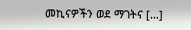መኪናዎችን ወደ ማገትና […]